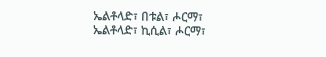ኤልቶላድ፣ በቱል፣ ሖርማ፣
ኤልቶላድ፣ ኪሲል፣ ሖርማ፣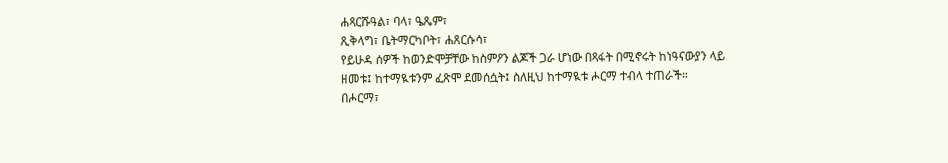ሐጻርሹዓል፣ ባላ፣ ዔጼም፣
ጺቅላግ፣ ቤትማርካቦት፣ ሐጸርሱሳ፣
የይሁዳ ሰዎች ከወንድሞቻቸው ከስምዖን ልጆች ጋራ ሆነው በጻፋት በሚኖሩት ከነዓናውያን ላይ ዘመቱ፤ ከተማዪቱንም ፈጽሞ ደመሰሷት፤ ስለዚህ ከተማዪቱ ሖርማ ተብላ ተጠራች።
በሖርማ፣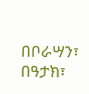በቦራሣን፣ በዓታክ፣